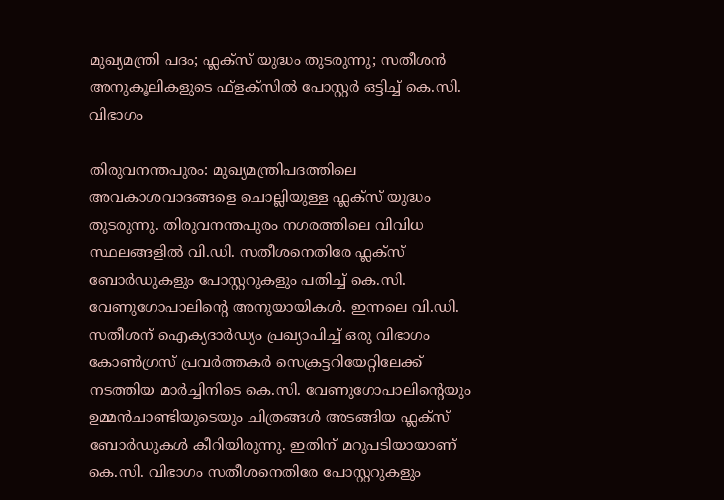മുഖ്യമന്ത്രി പദം; ഫ്ലക്സ് യുദ്ധം തുടരുന്നു; സതീശൻ അനുകൂലികളുടെ ഫ്ളക്സിൽ പോസ്റ്റർ ഒട്ടിച്ച് കെ.സി. വിഭാഗം

തിരുവനന്തപുരം: മുഖ്യമന്ത്രിപദത്തിലെ അവകാശവാദങ്ങളെ ചൊല്ലിയുള്ള ഫ്ലക്‌സ് യുദ്ധം തുടരുന്നു. തിരുവനന്തപുരം നഗരത്തിലെ വിവിധ സ്ഥലങ്ങളില്‍ വി.ഡി. സതീശനെതിരേ ഫ്ലക്‌സ് ബോര്‍ഡുകളും പോസ്റ്ററുകളും പതിച്ച് കെ.സി. വേണുഗോപാലിന്‍റെ അനുയായികള്‍. ഇന്നലെ വി.ഡി. സതീശന് ഐക്യദാര്‍ഡ്യം പ്രഖ്യാപിച്ച് ഒരു വിഭാഗം കോണ്‍ഗ്രസ് പ്രവര്‍ത്തകര്‍ സെക്രട്ടറിയേറ്റിലേക്ക് നടത്തിയ മാര്‍ച്ചിനിടെ കെ.സി. വേണുഗോപാലിന്‍റെയും ഉമ്മന്‍ചാണ്ടിയുടെയും ചിത്രങ്ങള്‍ അടങ്ങിയ ഫ്ലക്‌സ് ബോര്‍ഡുകള്‍ കീറിയിരുന്നു. ഇതിന് മറുപടിയായാണ് കെ.സി. വിഭാഗം സതീശനെതിരേ പോസ്റ്ററുകളും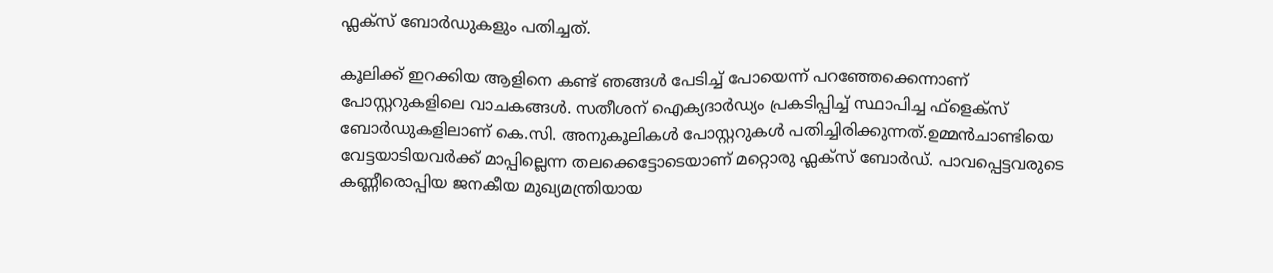ഫ്ലക്‌സ് ബോര്‍ഡുകളും പതിച്ചത്.

കൂലിക്ക് ഇറക്കിയ ആളിനെ കണ്ട് ഞങ്ങള്‍ പേടിച്ച് പോയെന്ന് പറഞ്ഞേക്കെന്നാണ് പോസ്റ്ററുകളിലെ വാചകങ്ങള്‍. സതീശന് ഐക്യദാര്‍ഡ്യം പ്രകടിപ്പിച്ച് സ്ഥാപിച്ച ഫ്‌ളെക്‌സ് ബോര്‍ഡുകളിലാണ് കെ.സി. അനുകൂലികള്‍ പോസ്റ്ററുകള്‍ പതിച്ചിരിക്കുന്നത്.ഉമ്മന്‍ചാണ്ടിയെ വേട്ടയാടിയവര്‍ക്ക് മാപ്പില്ലെന്ന തലക്കെട്ടോടെയാണ് മറ്റൊരു ഫ്ലക്‌സ് ബോര്‍ഡ്. പാവപ്പെട്ടവരുടെ കണ്ണീരൊപ്പിയ ജനകീയ മുഖ്യമന്ത്രിയായ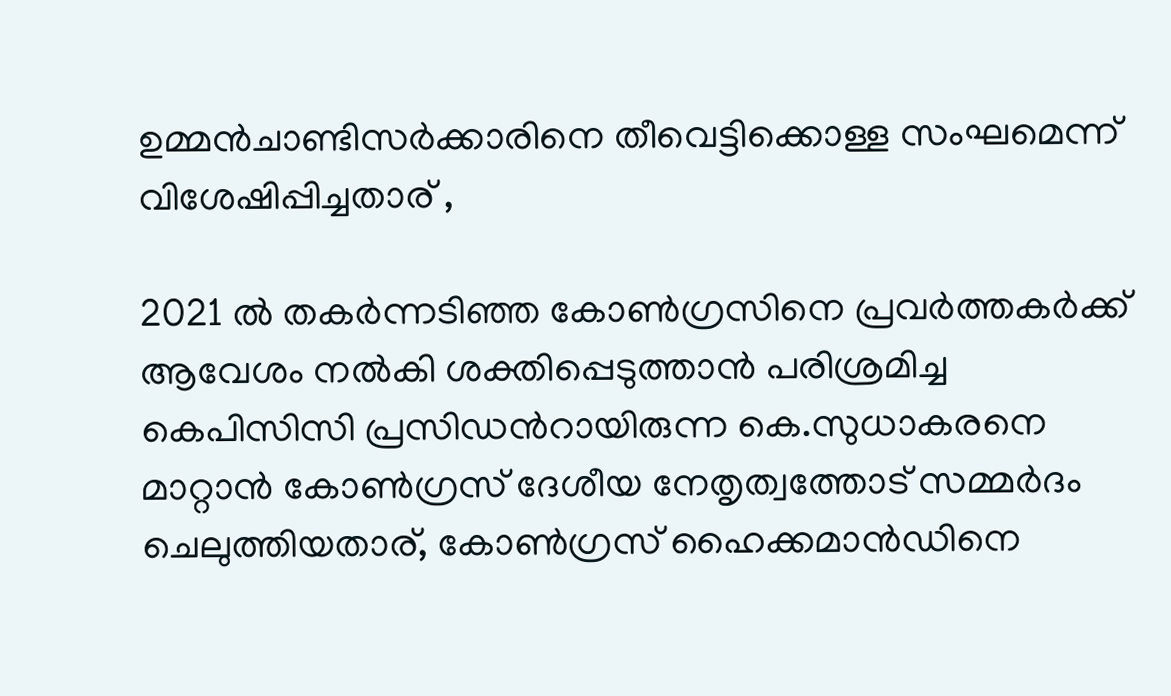ഉമ്മന്‍ചാണ്ടിസര്‍ക്കാരിനെ തീവെട്ടിക്കൊള്ള സംഘമെന്ന് വിശേഷിപ്പിച്ചതാര് ,

2021 ല്‍ തകര്‍ന്നടിഞ്ഞ കോണ്‍ഗ്രസിനെ പ്രവര്‍ത്തകര്‍ക്ക് ആവേശം നല്‍കി ശക്തിപ്പെടുത്താന്‍ പരിശ്രമിച്ച കെപിസിസി പ്രസിഡന്‍റായിരുന്ന കെ.സുധാകരനെ മാറ്റാന്‍ കോണ്‍ഗ്രസ് ദേശീയ നേതൃത്വത്തോട് സമ്മര്‍ദം ചെലുത്തിയതാര്, കോണ്‍ഗ്രസ് ഹൈക്കമാന്‍ഡിനെ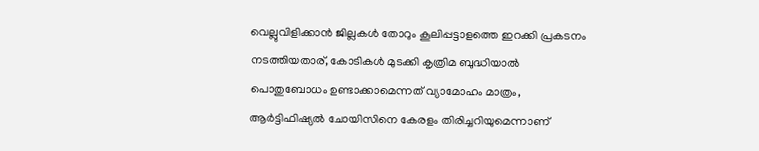വെല്ലുവിളിക്കാന്‍ ജില്ലകള്‍ തോറും കൂലിപ്പട്ടാളത്തെ ഇറക്കി പ്രകടനം നടത്തിയതാര്, കോടികള്‍ മുടക്കി കൃത്രിമ ബുദ്ധിയാല്‍ പൊതുബോധം ഉണ്ടാക്കാമെന്നത് വ്യാമോഹം മാത്രം, ആര്‍ട്ടിഫിഷ്യല്‍ ചോയിസിനെ കേരളം തിരിച്ചറിയുമെന്നാണ്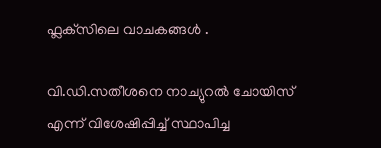ഫ്ലക്‌സിലെ വാചകങ്ങള്‍ .

വി.ഡി.സതീശനെ നാച്യുറല്‍ ചോയിസ് എന്ന് വിശേഷിപ്പിച്ച് സ്ഥാപിച്ച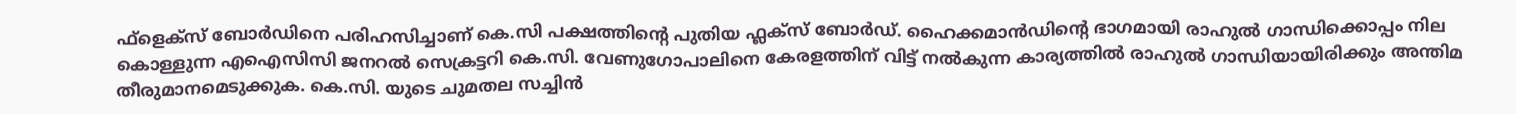ഫ്‌ളെക്‌സ് ബോര്‍ഡിനെ പരിഹസിച്ചാണ് കെ.സി പക്ഷത്തിന്റെ പുതിയ ഫ്ലക്‌സ് ബോര്‍ഡ്. ഹൈക്കമാന്‍ഡിന്‍റെ ഭാഗമായി രാഹുല്‍ ഗാന്ധിക്കൊപ്പം നില കൊള്ളുന്ന എഐസിസി ജനറല്‍ സെക്രട്ടറി കെ.സി. വേണുഗോപാലിനെ കേരളത്തിന് വിട്ട് നല്‍കുന്ന കാര്യത്തില്‍ രാഹുല്‍ ഗാന്ധിയായിരിക്കും അന്തിമ തീരുമാനമെടുക്കുക. കെ.സി. യുടെ ചുമതല സച്ചിന്‍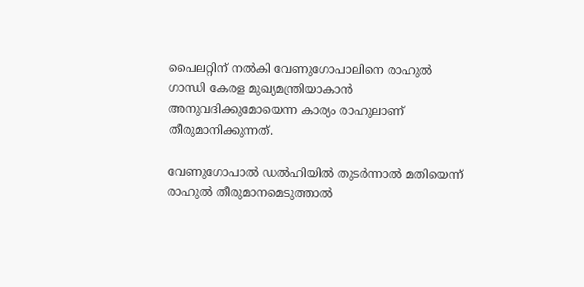പൈലറ്റിന് നല്‍കി വേണുഗോപാലിനെ രാഹുല്‍ ഗാന്ധി കേരള മുഖ്യമന്ത്രിയാകാന്‍ അനുവദിക്കുമോയെന്ന കാര്യം രാഹുലാണ് തീരുമാനിക്കുന്നത്.

വേണുഗോപാല്‍ ഡല്‍ഹിയില്‍ തുടര്‍ന്നാല്‍ മതിയെന്ന് രാഹുല്‍ തീരുമാനമെടുത്താല്‍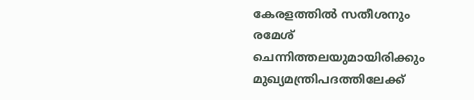കേരളത്തില്‍ സതീശനും രമേശ് ചെന്നിത്തലയുമായിരിക്കും മുഖ്യമന്ത്രിപദത്തിലേക്ക്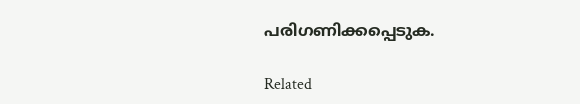പരിഗണിക്കപ്പെടുക.

Related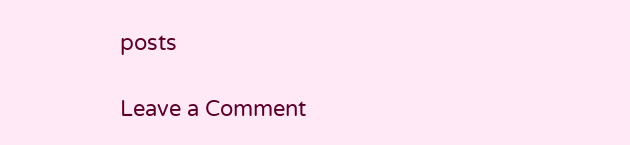posts

Leave a Comment